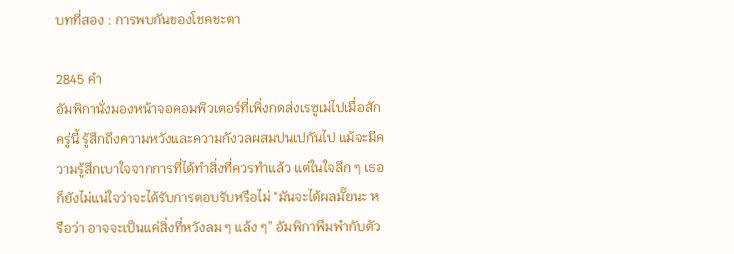บทที่สอง : การพบกันของโชคชะตา

2845 คำ
อัมพิกานั่งมองหน้าจอคอมพิวเตอร์ที่เพิ่งกดส่งเรซูเม่ไปเมื่อสักครู่นี้ รู้สึกถึงความหวังและความกังวลผสมปนเปกันไป แม้จะมีความรู้สึกเบาใจจากการที่ได้ทำสิ่งที่ควรทำแล้ว แต่ในใจลึก ๆ เธอก็ยังไม่แน่ใจว่าจะได้รับการตอบรับหรือไม่ "มันจะได้ผลมั๊ยนะ หรือว่า อาจจะเป็นแค่สิ่งที่หวังลม ๆ แล้ง ๆ” อัมพิกาพึมพำกับตัว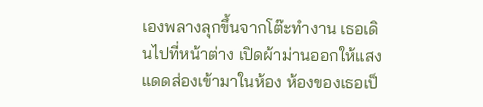เองพลางลุกขึ้นจากโต๊ะทำงาน เธอเดินไปที่หน้าต่าง เปิดผ้าม่านออกให้แสงแดดส่องเข้ามาในห้อง ห้องของเธอเป็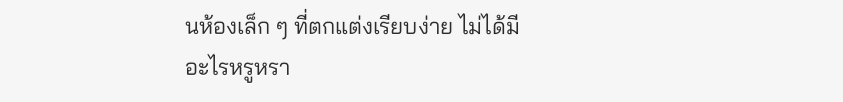นห้องเล็ก ๆ ที่ตกแต่งเรียบง่าย ไม่ได้มีอะไรหรูหรา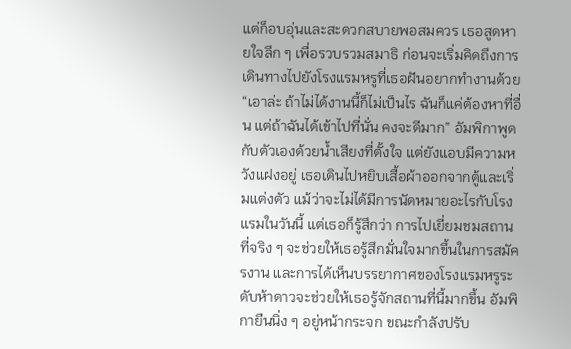แต่ก็อบอุ่นและสะดวกสบายพอสมควร เธอสูดหายใจลึก ๆ เพื่อรวบรวมสมาธิ ก่อนจะเริ่มคิดถึงการเดินทางไปยังโรงแรมหรูที่เธอฝันอยากทำงานด้วย “เอาล่ะ ถ้าไม่ได้งานนี้ก็ไม่เป็นไร ฉันก็แค่ต้องหาที่อื่น แต่ถ้าฉันได้เข้าไปที่นั่น คงจะดีมาก” อัมพิกาพูดกับตัวเองด้วยน้ำเสียงที่ตั้งใจ แต่ยังแอบมีความหวังแฝงอยู่ เธอเดินไปหยิบเสื้อผ้าออกจากตู้และเริ่มแต่งตัว แม้ว่าจะไม่ได้มีการนัดหมายอะไรกับโรงแรมในวันนี้ แต่เธอก็รู้สึกว่า การไปเยี่ยมชมสถานที่จริง ๆ จะช่วยให้เธอรู้สึกมั่นใจมากขึ้นในการสมัครงาน และการได้เห็นบรรยากาศของโรงแรมหรูระดับห้าดาวจะช่วยให้เธอรู้จักสถานที่นี้มากขึ้น อัมพิกายืนนิ่ง ๆ อยู่หน้ากระจก ขณะกำลังปรับ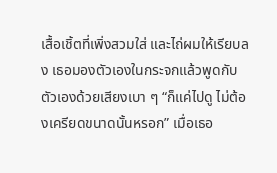เสื้อเชิ้ตที่เพิ่งสวมใส่ และไถ่ผมให้เรียบลง เธอมองตัวเองในกระจกแล้วพูดกับตัวเองด้วยเสียงเบา ๆ “ก็แค่ไปดู ไม่ต้องเครียดขนาดนั้นหรอก” เมื่อเธอ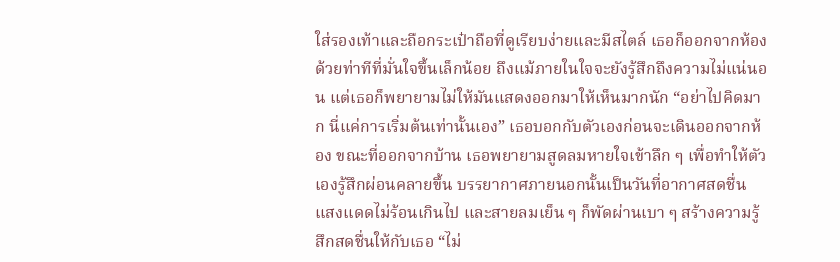ใส่รองเท้าและถือกระเป๋าถือที่ดูเรียบง่ายและมีสไตล์ เธอก็ออกจากห้องด้วยท่าทีที่มั่นใจขึ้นเล็กน้อย ถึงแม้ภายในใจจะยังรู้สึกถึงความไม่แน่นอน แต่เธอก็พยายามไม่ให้มันแสดงออกมาให้เห็นมากนัก “อย่าไปคิดมาก นี่แค่การเริ่มต้นเท่านั้นเอง” เธอบอกกับตัวเองก่อนจะเดินออกจากห้อง ขณะที่ออกจากบ้าน เธอพยายามสูดลมหายใจเข้าลึก ๆ เพื่อทำให้ตัวเองรู้สึกผ่อนคลายขึ้น บรรยากาศภายนอกนั้นเป็นวันที่อากาศสดชื่น แสงแดดไม่ร้อนเกินไป และสายลมเย็น ๆ ก็พัดผ่านเบา ๆ สร้างความรู้สึกสดชื่นให้กับเธอ “ไม่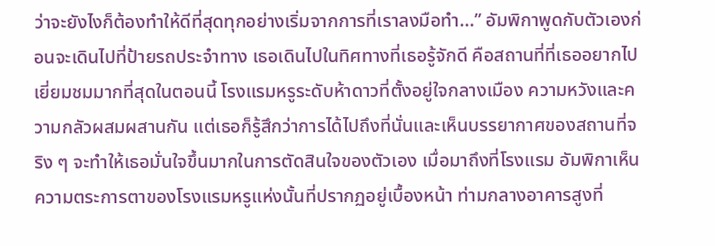ว่าจะยังไงก็ต้องทำให้ดีที่สุดทุกอย่างเริ่มจากการที่เราลงมือทำ...” อัมพิกาพูดกับตัวเองก่อนจะเดินไปที่ป้ายรถประจำทาง เธอเดินไปในทิศทางที่เธอรู้จักดี คือสถานที่ที่เธออยากไปเยี่ยมชมมากที่สุดในตอนนี้ โรงแรมหรูระดับห้าดาวที่ตั้งอยู่ใจกลางเมือง ความหวังและความกลัวผสมผสานกัน แต่เธอก็รู้สึกว่าการได้ไปถึงที่นั่นและเห็นบรรยากาศของสถานที่จริง ๆ จะทำให้เธอมั่นใจขึ้นมากในการตัดสินใจของตัวเอง เมื่อมาถึงที่โรงแรม อัมพิกาเห็นความตระการตาของโรงแรมหรูแห่งนั้นที่ปรากฏอยู่เบื้องหน้า ท่ามกลางอาคารสูงที่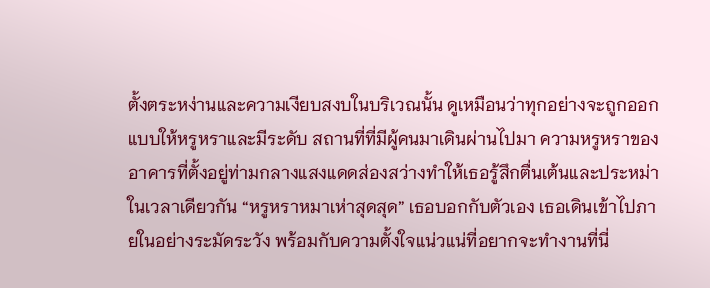ตั้งตระหง่านและความเงียบสงบในบริเวณนั้น ดูเหมือนว่าทุกอย่างจะถูกออกแบบให้หรูหราและมีระดับ สถานที่ที่มีผู้คนมาเดินผ่านไปมา ความหรูหราของอาคารที่ตั้งอยู่ท่ามกลางแสงแดดส่องสว่างทำให้เธอรู้สึกตื่นเต้นและประหม่าในเวลาเดียวกัน “หรูหราหมาเห่าสุดสุด” เธอบอกกับตัวเอง เธอเดินเข้าไปภายในอย่างระมัดระวัง พร้อมกับความตั้งใจแน่วแน่ที่อยากจะทำงานที่นี่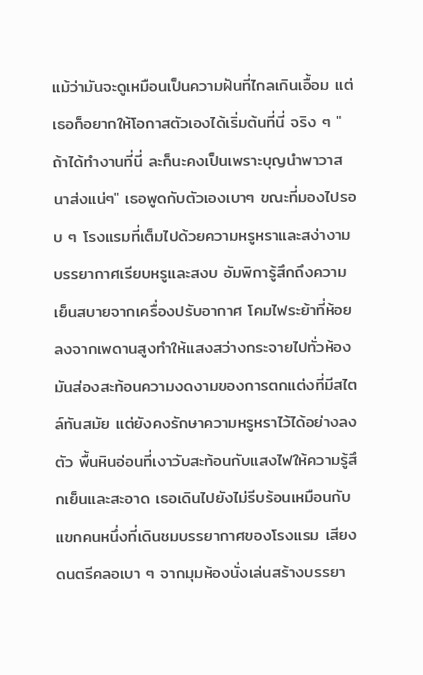แม้ว่ามันจะดูเหมือนเป็นความฝันที่ไกลเกินเอื้อม แต่เธอก็อยากให้โอกาสตัวเองได้เริ่มต้นที่นี่ จริง ๆ "ถ้าได้ทำงานที่นี่ ละก็นะคงเป็นเพราะบุญนำพาวาสนาส่งแน่ๆ" เธอพูดกับตัวเองเบาๆ ขณะที่มองไปรอบ ๆ โรงแรมที่เต็มไปด้วยความหรูหราและสง่างาม บรรยากาศเรียบหรูและสงบ อัมพิการู้สึกถึงความเย็นสบายจากเครื่องปรับอากาศ โคมไฟระย้าที่ห้อยลงจากเพดานสูงทำให้แสงสว่างกระจายไปทั่วห้อง มันส่องสะท้อนความงดงามของการตกแต่งที่มีสไตล์ทันสมัย แต่ยังคงรักษาความหรูหราไว้ได้อย่างลงตัว พื้นหินอ่อนที่เงาวับสะท้อนกับแสงไฟให้ความรู้สึกเย็นและสะอาด เธอเดินไปยังไม่รีบร้อนเหมือนกับแขกคนหนึ่งที่เดินชมบรรยากาศของโรงแรม เสียงดนตรีคลอเบา ๆ จากมุมห้องนั่งเล่นสร้างบรรยา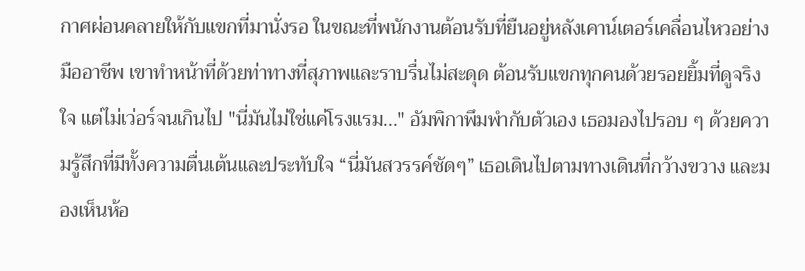กาศผ่อนคลายให้กับแขกที่มานั่งรอ ในขณะที่พนักงานต้อนรับที่ยืนอยู่หลังเคาน์เตอร์เคลื่อนไหวอย่างมืออาชีพ เขาทำหน้าที่ด้วยท่าทางที่สุภาพและราบรื่นไม่สะดุด ต้อนรับแขกทุกคนด้วยรอยยิ้มที่ดูจริงใจ แต่ไม่เว่อร์จนเกินไป "นี่มันไม่ใช่แค่โรงแรม..." อัมพิกาพึมพำกับตัวเอง เธอมองไปรอบ ๆ ด้วยความรู้สึกที่มีทั้งความตื่นเต้นและประทับใจ “นี่มันสวรรค์ชัดๆ” เธอเดินไปตามทางเดินที่กว้างขวาง และมองเห็นห้อ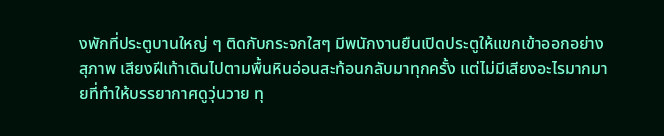งพักที่ประตูบานใหญ่ ๆ ติดกับกระจกใสๆ มีพนักงานยืนเปิดประตูให้แขกเข้าออกอย่างสุภาพ เสียงฝีเท้าเดินไปตามพื้นหินอ่อนสะท้อนกลับมาทุกครั้ง แต่ไม่มีเสียงอะไรมากมายที่ทำให้บรรยากาศดูวุ่นวาย ทุ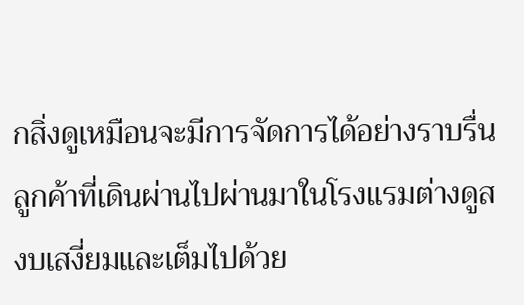กสิ่งดูเหมือนจะมีการจัดการได้อย่างราบรื่น ลูกค้าที่เดินผ่านไปผ่านมาในโรงแรมต่างดูสงบเสงี่ยมและเต็มไปด้วย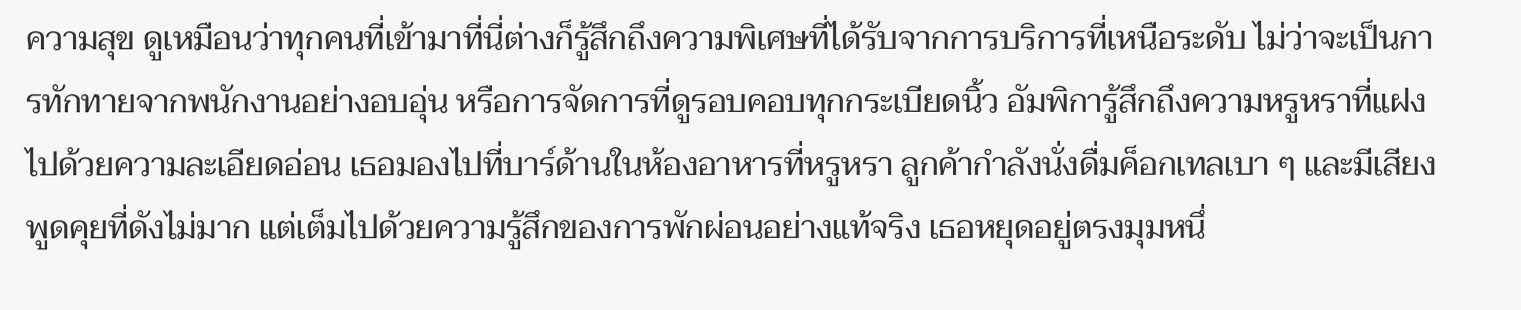ความสุข ดูเหมือนว่าทุกคนที่เข้ามาที่นี่ต่างก็รู้สึกถึงความพิเศษที่ได้รับจากการบริการที่เหนือระดับ ไม่ว่าจะเป็นการทักทายจากพนักงานอย่างอบอุ่น หรือการจัดการที่ดูรอบคอบทุกกระเบียดนิ้ว อัมพิการู้สึกถึงความหรูหราที่แฝงไปด้วยความละเอียดอ่อน เธอมองไปที่บาร์ด้านในห้องอาหารที่หรูหรา ลูกค้ากำลังนั่งดื่มค็อกเทลเบา ๆ และมีเสียงพูดคุยที่ดังไม่มาก แต่เต็มไปด้วยความรู้สึกของการพักผ่อนอย่างแท้จริง เธอหยุดอยู่ตรงมุมหนึ่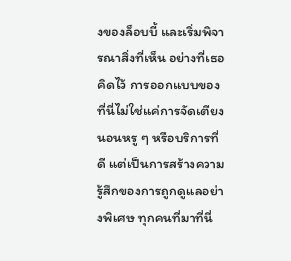งของล็อบบี้ และเริ่มพิจารณาสิ่งที่เห็น อย่างที่เธอคิดไว้ การออกแบบของที่นี่ไม่ใช่แค่การจัดเตียงนอนหรู ๆ หรือบริการที่ดี แต่เป็นการสร้างความรู้สึกของการถูกดูแลอย่างพิเศษ ทุกคนที่มาที่นี่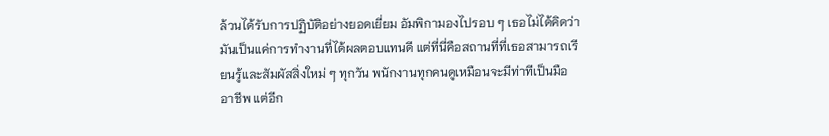ล้วนได้รับการปฏิบัติอย่างยอดเยี่ยม อัมพิกามองไปรอบ ๆ เธอไม่ได้คิดว่ามันเป็นแค่การทำงานที่ได้ผลตอบแทนดี แต่ที่นี่คือสถานที่ที่เธอสามารถเรียนรู้และสัมผัสสิ่งใหม่ ๆ ทุกวัน พนักงานทุกคนดูเหมือนจะมีท่าทีเป็นมืออาชีพ แต่อีก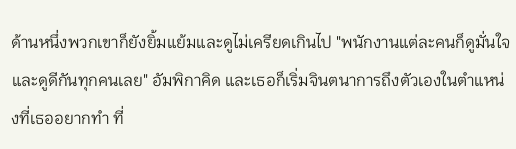ด้านหนึ่งพวกเขาก็ยังยิ้มแย้มและดูไม่เครียดเกินไป "พนักงานแต่ละคนก็ดูมั่นใจและดูดีกันทุกคนเลย" อัมพิกาคิด และเธอก็เริ่มจินตนาการถึงตัวเองในตำแหน่งที่เธออยากทำ ที่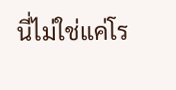นี่ไม่ใช่แค่โร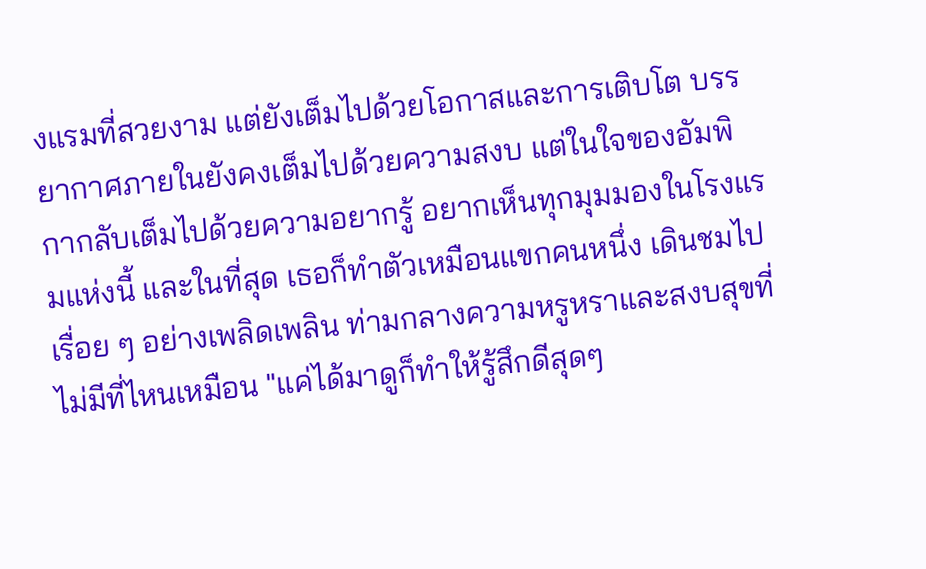งแรมที่สวยงาม แต่ยังเต็มไปด้วยโอกาสและการเติบโต บรรยากาศภายในยังคงเต็มไปด้วยความสงบ แต่ในใจของอัมพิกากลับเต็มไปด้วยความอยากรู้ อยากเห็นทุกมุมมองในโรงแรมแห่งนี้ และในที่สุด เธอก็ทำตัวเหมือนแขกคนหนึ่ง เดินชมไปเรื่อย ๆ อย่างเพลิดเพลิน ท่ามกลางความหรูหราและสงบสุขที่ไม่มีที่ไหนเหมือน "แค่ได้มาดูก็ทำให้รู้สึกดีสุดๆ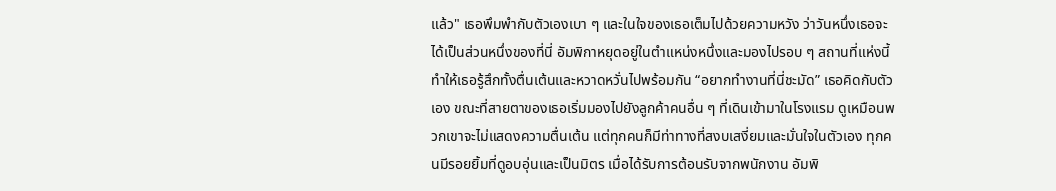แล้ว" เธอพึมพำกับตัวเองเบา ๆ และในใจของเธอเต็มไปด้วยความหวัง ว่าวันหนึ่งเธอจะได้เป็นส่วนหนึ่งของที่นี่ อัมพิกาหยุดอยู่ในตำแหน่งหนึ่งและมองไปรอบ ๆ สถานที่แห่งนี้ทำให้เธอรู้สึกทั้งตื่นเต้นและหวาดหวั่นไปพร้อมกัน “อยากทำงานที่นี่ชะมัด” เธอคิดกับตัวเอง ขณะที่สายตาของเธอเริ่มมองไปยังลูกค้าคนอื่น ๆ ที่เดินเข้ามาในโรงแรม ดูเหมือนพวกเขาจะไม่แสดงความตื่นเต้น แต่ทุกคนก็มีท่าทางที่สงบเสงี่ยมและมั่นใจในตัวเอง ทุกคนมีรอยยิ้มที่ดูอบอุ่นและเป็นมิตร เมื่อได้รับการต้อนรับจากพนักงาน อัมพิ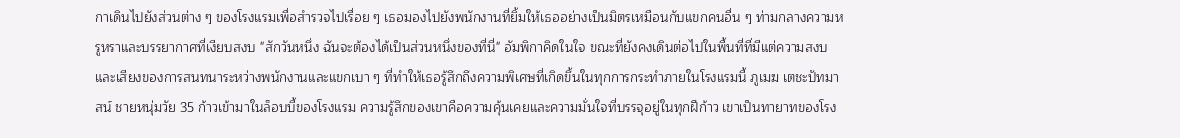กาเดินไปยังส่วนต่าง ๆ ของโรงแรมเพื่อสำรวจไปเรื่อย ๆ เธอมองไปยังพนักงานที่ยิ้มให้เธออย่างเป็นมิตรเหมือนกับแขกคนอื่น ๆ ท่ามกลางความหรูหราและบรรยากาศที่เงียบสงบ "สักวันหนึ่ง ฉันจะต้องได้เป็นส่วนหนึ่งของที่นี่" อัมพิกาคิดในใจ ขณะที่ยังคงเดินต่อไปในพื้นที่ที่มีแต่ความสงบ และเสียงของการสนทนาระหว่างพนักงานและแขกเบา ๆ ที่ทำให้เธอรู้สึกถึงความพิเศษที่เกิดขึ้นในทุกการกระทำภายในโรงแรมนี้ ภูเมฆ เตชะปัทมาสน์ ชายหนุ่มวัย 35 ก้าวเข้ามาในล็อบบี้ของโรงแรม ความรู้สึกของเขาคือความคุ้นเคยและความมั่นใจที่บรรจุอยู่ในทุกฝีก้าว เขาเป็นทายาทของโรง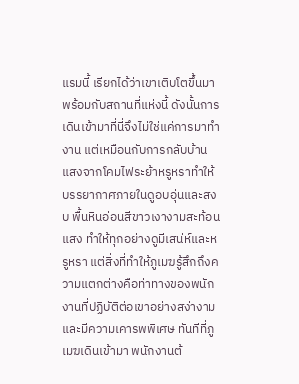แรมนี้ เรียกได้ว่าเขาเติบโตขึ้นมาพร้อมกับสถานที่แห่งนี้ ดังนั้นการเดินเข้ามาที่นี่จึงไม่ใช่แค่การมาทำงาน แต่เหมือนกับการกลับบ้าน แสงจากโคมไฟระย้าหรูหราทำให้บรรยากาศภายในดูอบอุ่นและสงบ พื้นหินอ่อนสีขาวเงางามสะท้อนแสง ทำให้ทุกอย่างดูมีเสน่ห์และหรูหรา แต่สิ่งที่ทำให้ภูเมฆรู้สึกถึงความแตกต่างคือท่าทางของพนักงานที่ปฏิบัติต่อเขาอย่างสง่างามและมีความเคารพพิเศษ ทันทีที่ภูเมฆเดินเข้ามา พนักงานต้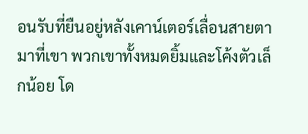อนรับที่ยืนอยู่หลังเคาน์เตอร์เลื่อนสายตามาที่เขา พวกเขาทั้งหมดยิ้มและโค้งตัวเล็กน้อย โด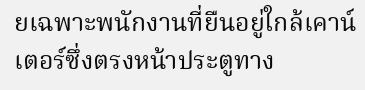ยเฉพาะพนักงานที่ยืนอยู่ใกล้เคาน์เตอร์ซึ่งตรงหน้าประตูทาง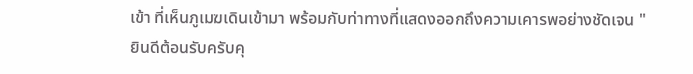เข้า ที่เห็นภูเมฆเดินเข้ามา พร้อมกับท่าทางที่แสดงออกถึงความเคารพอย่างชัดเจน "ยินดีต้อนรับครับคุ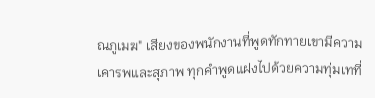ณภูเมฆ" เสียงของพนักงานที่พูดทักทายเขามีความเคารพและสุภาพ ทุกคำพูดแฝงไปด้วยความทุ่มเทที่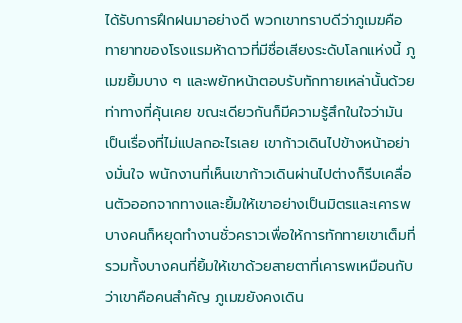ได้รับการฝึกฝนมาอย่างดี พวกเขาทราบดีว่าภูเมฆคือทายาทของโรงแรมห้าดาวที่มีชื่อเสียงระดับโลกแห่งนี้ ภูเมฆยิ้มบาง ๆ และพยักหน้าตอบรับทักทายเหล่านั้นด้วยท่าทางที่คุ้นเคย ขณะเดียวกันก็มีความรู้สึกในใจว่ามันเป็นเรื่องที่ไม่แปลกอะไรเลย เขาก้าวเดินไปข้างหน้าอย่างมั่นใจ พนักงานที่เห็นเขาก้าวเดินผ่านไปต่างก็รีบเคลื่อนตัวออกจากทางและยิ้มให้เขาอย่างเป็นมิตรและเคารพ บางคนก็หยุดทำงานชั่วคราวเพื่อให้การทักทายเขาเต็มที่ รวมทั้งบางคนที่ยิ้มให้เขาด้วยสายตาที่เคารพเหมือนกับว่าเขาคือคนสำคัญ ภูเมฆยังคงเดิน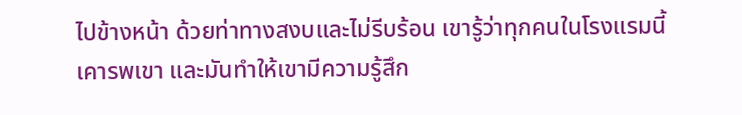ไปข้างหน้า ด้วยท่าทางสงบและไม่รีบร้อน เขารู้ว่าทุกคนในโรงแรมนี้เคารพเขา และมันทำให้เขามีความรู้สึก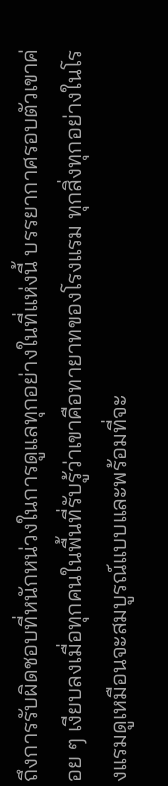ถึงการรับผิดชอบที่หนักหน่วงในการดูแลทุกอย่างในที่แห่งนี้ บรรยากาศรอบตัวเขาค่อย ๆ เงียบลงเมื่อทุกคนในพื้นที่รับรู้ว่าเขาคือทายาทของโรงแรม ทุกสิ่งทุกอย่างในโรงแรมดูเหมือนจะสมบูรณ์แบบและพร้อมที่จะ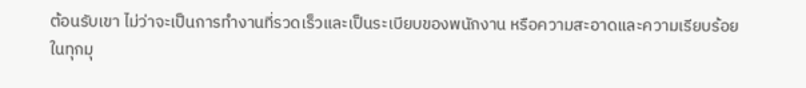ต้อนรับเขา ไม่ว่าจะเป็นการทำงานที่รวดเร็วและเป็นระเบียบของพนักงาน หรือความสะอาดและความเรียบร้อยในทุกมุ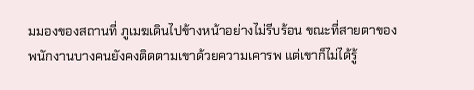มมองของสถานที่ ภูเมฆเดินไปข้างหน้าอย่างไม่รีบร้อน ขณะที่สายตาของพนักงานบางคนยังคงติดตามเขาด้วยความเคารพ แต่เขาก็ไม่ได้รู้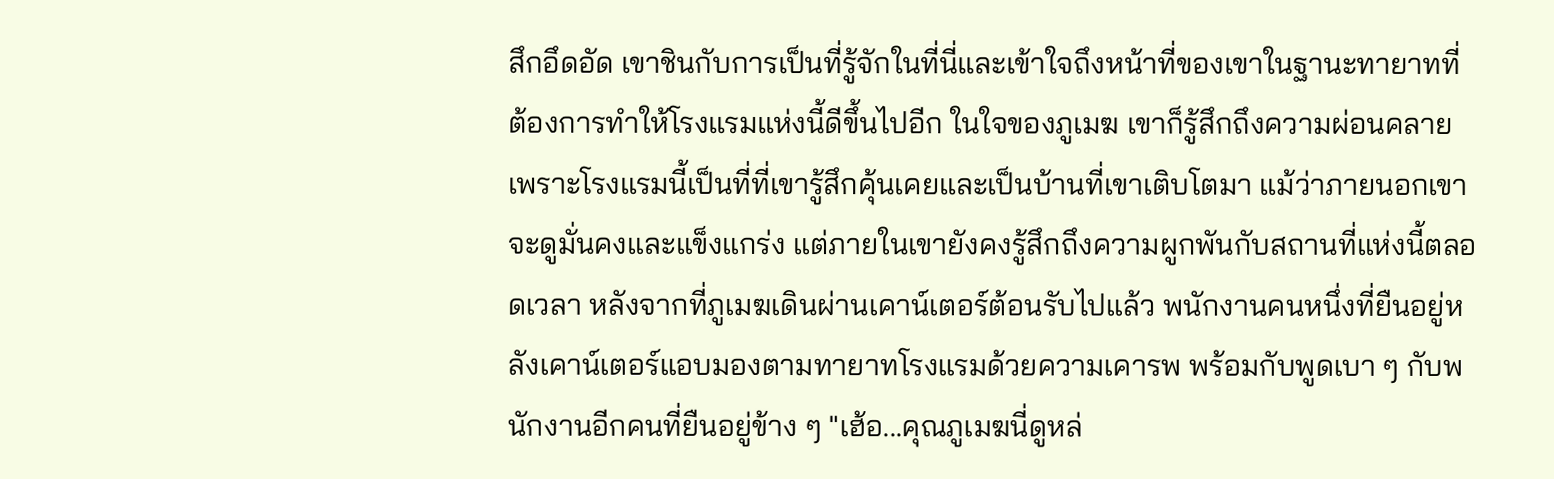สึกอึดอัด เขาชินกับการเป็นที่รู้จักในที่นี่และเข้าใจถึงหน้าที่ของเขาในฐานะทายาทที่ต้องการทำให้โรงแรมแห่งนี้ดีขึ้นไปอีก ในใจของภูเมฆ เขาก็รู้สึกถึงความผ่อนคลายเพราะโรงแรมนี้เป็นที่ที่เขารู้สึกคุ้นเคยและเป็นบ้านที่เขาเติบโตมา แม้ว่าภายนอกเขาจะดูมั่นคงและแข็งแกร่ง แต่ภายในเขายังคงรู้สึกถึงความผูกพันกับสถานที่แห่งนี้ตลอดเวลา หลังจากที่ภูเมฆเดินผ่านเคาน์เตอร์ต้อนรับไปแล้ว พนักงานคนหนึ่งที่ยืนอยู่หลังเคาน์เตอร์แอบมองตามทายาทโรงแรมด้วยความเคารพ พร้อมกับพูดเบา ๆ กับพนักงานอีกคนที่ยืนอยู่ข้าง ๆ "เฮ้อ...คุณภูเมฆนี่ดูหล่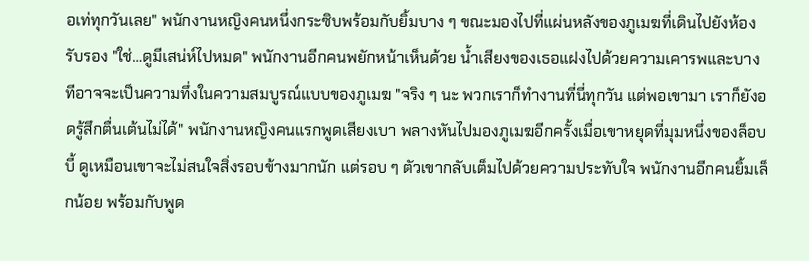อเท่ทุกวันเลย" พนักงานหญิงคนหนึ่งกระซิบพร้อมกับยิ้มบาง ๆ ขณะมองไปที่แผ่นหลังของภูเมฆที่เดินไปยังห้องรับรอง "ใช่…ดูมีเสน่ห์ไปหมด" พนักงานอีกคนพยักหน้าเห็นด้วย น้ำเสียงของเธอแฝงไปด้วยความเคารพและบางทีอาจจะเป็นความทึ่งในความสมบูรณ์แบบของภูเมฆ "จริง ๆ นะ พวกเราก็ทำงานที่นี่ทุกวัน แต่พอเขามา เราก็ยังอดรู้สึกตื่นเต้นไม่ได้" พนักงานหญิงคนแรกพูดเสียงเบา พลางหันไปมองภูเมฆอีกครั้งเมื่อเขาหยุดที่มุมหนึ่งของล็อบบี้ ดูเหมือนเขาจะไม่สนใจสิ่งรอบข้างมากนัก แต่รอบ ๆ ตัวเขากลับเต็มไปด้วยความประทับใจ พนักงานอีกคนยิ้มเล็กน้อย พร้อมกับพูด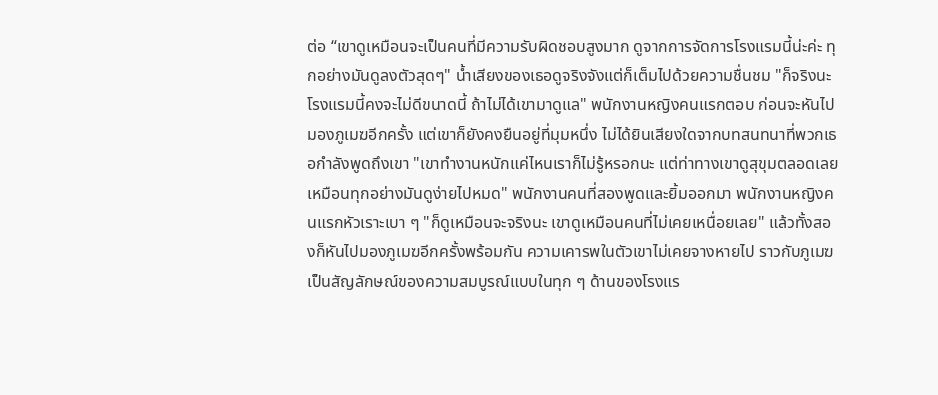ต่อ “เขาดูเหมือนจะเป็นคนที่มีความรับผิดชอบสูงมาก ดูจากการจัดการโรงแรมนี้น่ะค่ะ ทุกอย่างมันดูลงตัวสุดๆ" น้ำเสียงของเธอดูจริงจังแต่ก็เต็มไปด้วยความชื่นชม "ก็จริงนะ โรงแรมนี้คงจะไม่ดีขนาดนี้ ถ้าไม่ได้เขามาดูแล" พนักงานหญิงคนแรกตอบ ก่อนจะหันไปมองภูเมฆอีกครั้ง แต่เขาก็ยังคงยืนอยู่ที่มุมหนึ่ง ไม่ได้ยินเสียงใดจากบทสนทนาที่พวกเธอกำลังพูดถึงเขา "เขาทำงานหนักแค่ไหนเราก็ไม่รู้หรอกนะ แต่ท่าทางเขาดูสุขุมตลอดเลย เหมือนทุกอย่างมันดูง่ายไปหมด" พนักงานคนที่สองพูดและยิ้มออกมา พนักงานหญิงคนแรกหัวเราะเบา ๆ "ก็ดูเหมือนจะจริงนะ เขาดูเหมือนคนที่ไม่เคยเหนื่อยเลย" แล้วทั้งสองก็หันไปมองภูเมฆอีกครั้งพร้อมกัน ความเคารพในตัวเขาไม่เคยจางหายไป ราวกับภูเมฆเป็นสัญลักษณ์ของความสมบูรณ์แบบในทุก ๆ ด้านของโรงแร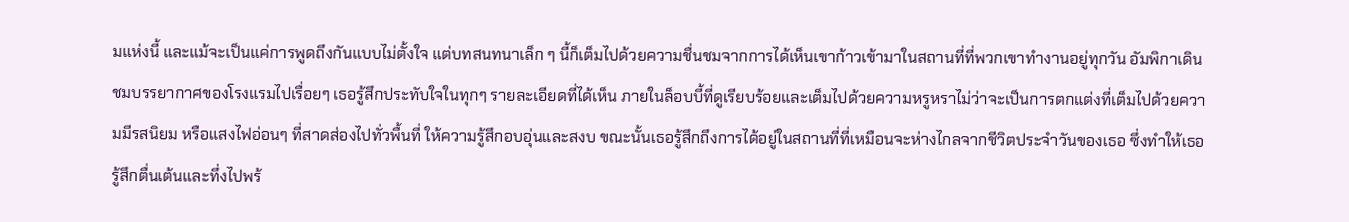มแห่งนี้ และแม้จะเป็นแค่การพูดถึงกันแบบไม่ตั้งใจ แต่บทสนทนาเล็ก ๆ นี้ก็เต็มไปด้วยความชื่นชมจากการได้เห็นเขาก้าวเข้ามาในสถานที่ที่พวกเขาทำงานอยู่ทุกวัน อัมพิกาเดินชมบรรยากาศของโรงแรมไปเรื่อยๆ เธอรู้สึกประทับใจในทุกๆ รายละเอียดที่ได้เห็น ภายในล็อบบี้ที่ดูเรียบร้อยและเต็มไปด้วยความหรูหราไม่ว่าจะเป็นการตกแต่งที่เต็มไปด้วยความมีรสนิยม หรือแสงไฟอ่อนๆ ที่สาดส่องไปทั่วพื้นที่ ให้ความรู้สึกอบอุ่นและสงบ ขณะนั้นเธอรู้สึกถึงการได้อยู่ในสถานที่ที่เหมือนจะห่างไกลจากชีวิตประจำวันของเธอ ซึ่งทำให้เธอรู้สึกตื่นเต้นและทึ่งไปพร้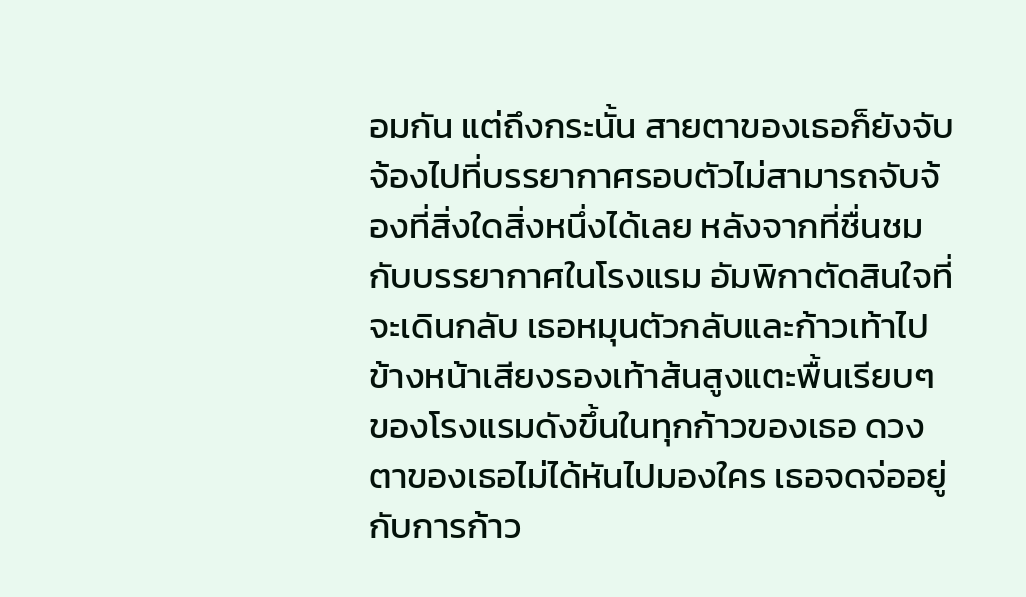อมกัน แต่ถึงกระนั้น สายตาของเธอก็ยังจับจ้องไปที่บรรยากาศรอบตัวไม่สามารถจับจ้องที่สิ่งใดสิ่งหนึ่งได้เลย หลังจากที่ชื่นชมกับบรรยากาศในโรงแรม อัมพิกาตัดสินใจที่จะเดินกลับ เธอหมุนตัวกลับและก้าวเท้าไปข้างหน้าเสียงรองเท้าส้นสูงแตะพื้นเรียบๆ ของโรงแรมดังขึ้นในทุกก้าวของเธอ ดวงตาของเธอไม่ได้หันไปมองใคร เธอจดจ่ออยู่กับการก้าว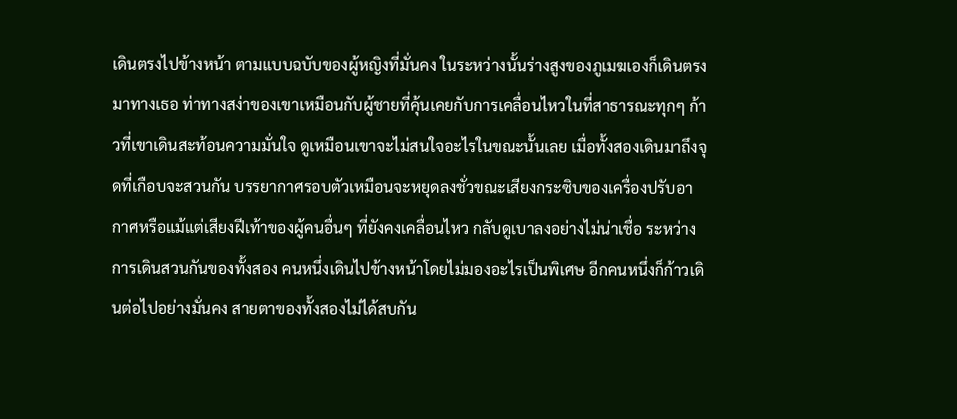เดินตรงไปข้างหน้า ตามแบบฉบับของผู้หญิงที่มั่นคง ในระหว่างนั้นร่างสูงของภูเมฆเองก็เดินตรงมาทางเธอ ท่าทางสง่าของเขาเหมือนกับผู้ชายที่คุ้นเคยกับการเคลื่อนไหวในที่สาธารณะทุกๆ ก้าวที่เขาเดินสะท้อนความมั่นใจ ดูเหมือนเขาจะไม่สนใจอะไรในขณะนั้นเลย เมื่อทั้งสองเดินมาถึงจุดที่เกือบจะสวนกัน บรรยากาศรอบตัวเหมือนจะหยุดลงชั่วขณะเสียงกระซิบของเครื่องปรับอากาศหรือแม้แต่เสียงฝีเท้าของผู้คนอื่นๆ ที่ยังคงเคลื่อนไหว กลับดูเบาลงอย่างไม่น่าเชื่อ ระหว่างการเดินสวนกันของทั้งสอง คนหนึ่งเดินไปข้างหน้าโดยไม่มองอะไรเป็นพิเศษ อีกคนหนึ่งก็ก้าวเดินต่อไปอย่างมั่นคง สายตาของทั้งสองไม่ได้สบกัน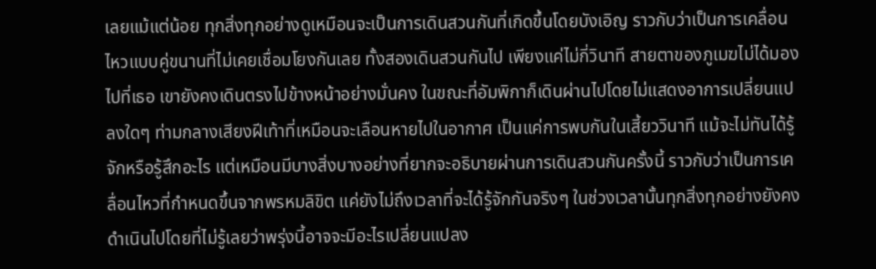เลยแม้แต่น้อย ทุกสิ่งทุกอย่างดูเหมือนจะเป็นการเดินสวนกันที่เกิดขึ้นโดยบังเอิญ ราวกับว่าเป็นการเคลื่อนไหวแบบคู่ขนานที่ไม่เคยเชื่อมโยงกันเลย ทั้งสองเดินสวนกันไป เพียงแค่ไม่กี่วินาที สายตาของภูเมฆไม่ได้มองไปที่เธอ เขายังคงเดินตรงไปข้างหน้าอย่างมั่นคง ในขณะที่อัมพิกาก็เดินผ่านไปโดยไม่แสดงอาการเปลี่ยนแปลงใดๆ ท่ามกลางเสียงฝีเท้าที่เหมือนจะเลือนหายไปในอากาศ เป็นแค่การพบกันในเสี้ยววินาที แม้จะไม่ทันได้รู้จักหรือรู้สึกอะไร แต่เหมือนมีบางสิ่งบางอย่างที่ยากจะอธิบายผ่านการเดินสวนกันครั้งนี้ ราวกับว่าเป็นการเคลื่อนไหวที่กำหนดขึ้นจากพรหมลิขิต แค่ยังไม่ถึงเวลาที่จะได้รู้จักกันจริงๆ ในช่วงเวลานั้นทุกสิ่งทุกอย่างยังคงดำเนินไปโดยที่ไม่รู้เลยว่าพรุ่งนี้อาจจะมีอะไรเปลี่ยนแปลง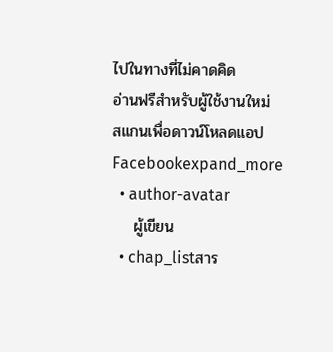ไปในทางที่ไม่คาดคิด
อ่านฟรีสำหรับผู้ใช้งานใหม่
สแกนเพื่อดาวน์โหลดแอป
Facebookexpand_more
  • author-avatar
    ผู้เขียน
  • chap_listสาร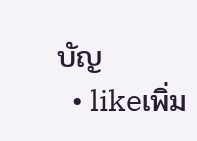บัญ
  • likeเพิ่ม